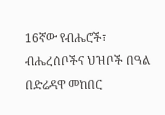16ኛው የብሔሮች፣ ብሔረሰቦችና ህዝቦች በዓል በድሬዳዋ መከበር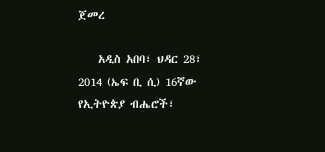ጀመረ

    አዲስ አበባ፣ ህዳር 28፣ 2014 (ኤፍ ቢ ሲ) 16ኛው የኢትዮጵያ ብሔሮች፣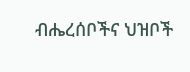ብሔረሰቦችና ህዝቦች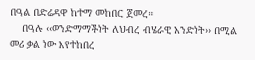በዓል በድሬዳዋ ከተማ መከበር ጀመረ።
    በዓሉ ‹‹ወንድማማችነት ለህብረ ብሄራዊ አንድነት›› በሚል መሪ ቃል ነው እየተከበረ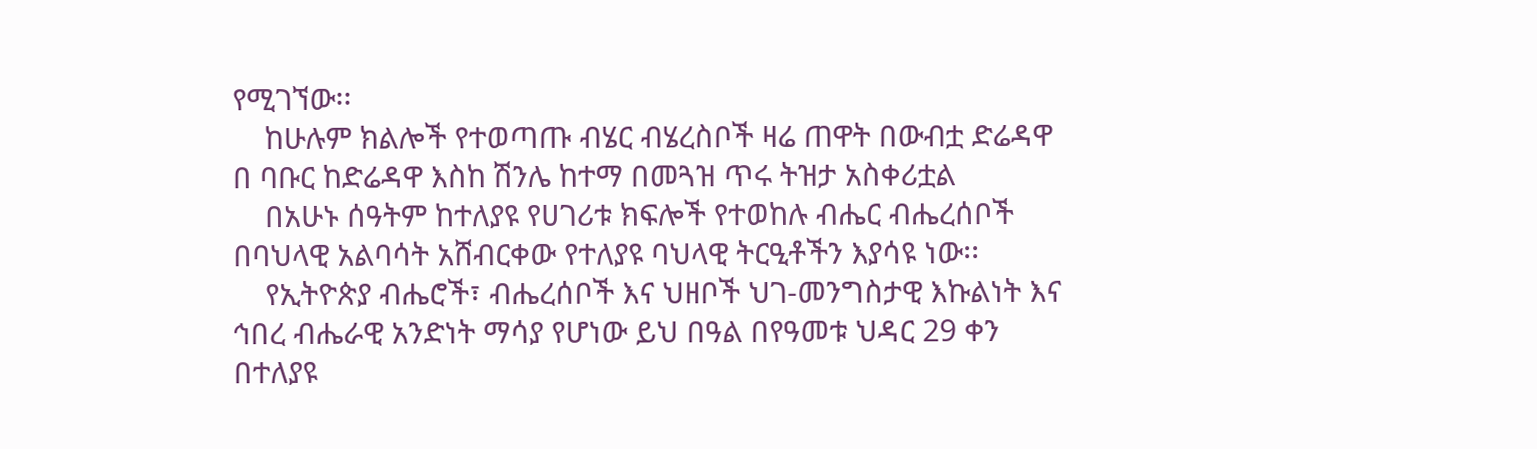የሚገኘው፡፡
    ከሁሉም ክልሎች የተወጣጡ ብሄር ብሄረስቦች ዛሬ ጠዋት በውብቷ ድሬዳዋ በ ባቡር ከድሬዳዋ እስከ ሽንሌ ከተማ በመጓዝ ጥሩ ትዝታ አስቀሪቷል
    በአሁኑ ሰዓትም ከተለያዩ የሀገሪቱ ክፍሎች የተወከሉ ብሔር ብሔረሰቦች በባህላዊ አልባሳት አሸብርቀው የተለያዩ ባህላዊ ትርዒቶችን እያሳዩ ነው፡፡
    የኢትዮጵያ ብሔሮች፣ ብሔረሰቦች እና ህዘቦች ህገ-መንግስታዊ እኩልነት እና ኅበረ ብሔራዊ አንድነት ማሳያ የሆነው ይህ በዓል በየዓመቱ ህዳር 29 ቀን በተለያዩ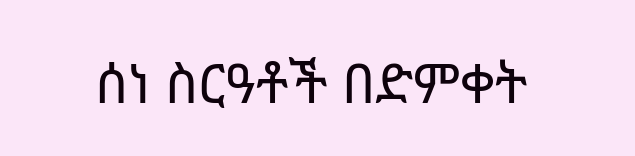ሰነ ስርዓቶች በድምቀት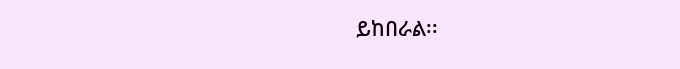ይከበራል፡፡